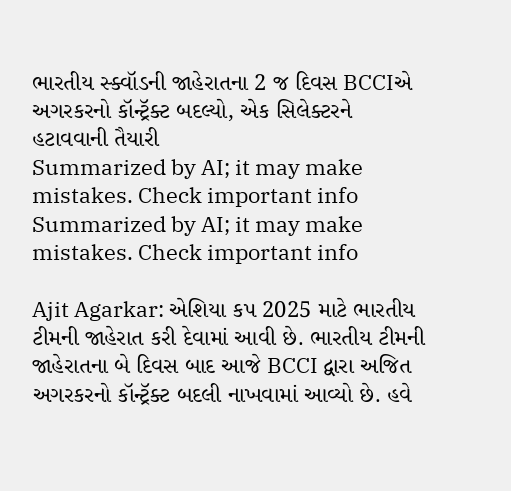ભારતીય સ્ક્વૉડની જાહેરાતના 2 જ દિવસ BCCIએ અગરકરનો કૉન્ટ્રૅક્ટ બદલ્યો, એક સિલેક્ટરને હટાવવાની તૈયારી
Summarized by AI; it may make mistakes. Check important info
Summarized by AI; it may make mistakes. Check important info

Ajit Agarkar: એશિયા કપ 2025 માટે ભારતીય ટીમની જાહેરાત કરી દેવામાં આવી છે. ભારતીય ટીમની જાહેરાતના બે દિવસ બાદ આજે BCCI દ્વારા અજિત અગરકરનો કૉન્ટ્રૅક્ટ બદલી નાખવામાં આવ્યો છે. હવે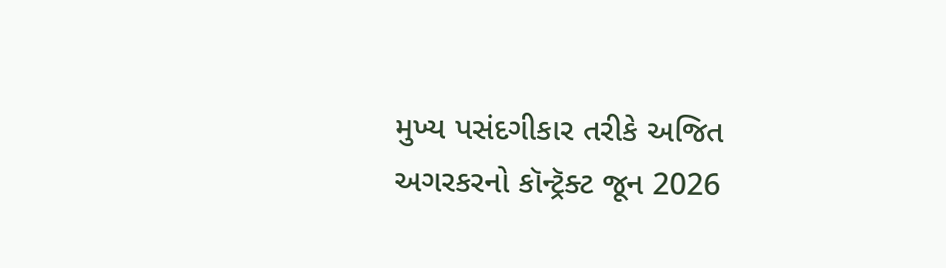મુખ્ય પસંદગીકાર તરીકે અજિત અગરકરનો કૉન્ટ્રૅક્ટ જૂન 2026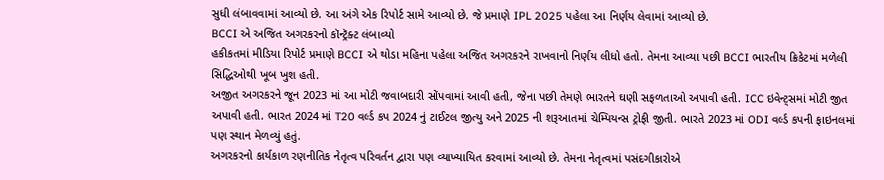સુધી લંબાવવામાં આવ્યો છે. આ અંગે એક રિપોર્ટ સામે આવ્યો છે. જે પ્રમાણે IPL 2025 પહેલા આ નિર્ણય લેવામાં આવ્યો છે.
BCCI એ અજિત અગરકરનો કૉન્ટ્રૅક્ટ લંબાવ્યો
હકીકતમાં મીડિયા રિપોર્ટ પ્રમાણે BCCI એ થોડા મહિના પહેલા અજિત અગરકરને રાખવાનો નિર્ણય લીધો હતો. તેમના આવ્યા પછી BCCI ભારતીય ક્રિકેટમાં મળેલી સિદ્ધિઓથી ખૂબ ખુશ હતી.
અજીત અગરકરને જૂન 2023 માં આ મોટી જવાબદારી સોંપવામાં આવી હતી, જેના પછી તેમણે ભારતને ઘણી સફળતાઓ અપાવી હતી. ICC ઇવેન્ટ્સમાં મોટી જીત અપાવી હતી. ભારત 2024 માં T20 વર્લ્ડ કપ 2024 નું ટાઈટલ જીત્યુ અને 2025 ની શરૂઆતમાં ચેમ્પિયન્સ ટ્રોફી જીતી. ભારતે 2023 માં ODI વર્લ્ડ કપની ફાઇનલમાં પણ સ્થાન મેળવ્યું હતું.
અગરકરનો કાર્યકાળ રણનીતિક નેતૃત્વ પરિવર્તન દ્વારા પણ વ્યાખ્યાયિત કરવામાં આવ્યો છે. તેમના નેતૃત્વમાં પસંદગીકારોએ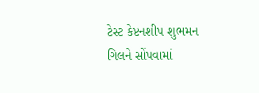ટેસ્ટ કેપ્ટનશીપ શુભમન ગિલને સોંપવામાં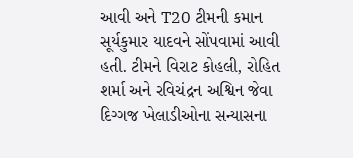આવી અને T20 ટીમની કમાન સૂર્યકુમાર યાદવને સોંપવામાં આવી હતી. ટીમને વિરાટ કોહલી, રોહિત શર્મા અને રવિચંદ્રન અશ્વિન જેવા દિગ્ગજ ખેલાડીઓના સન્યાસના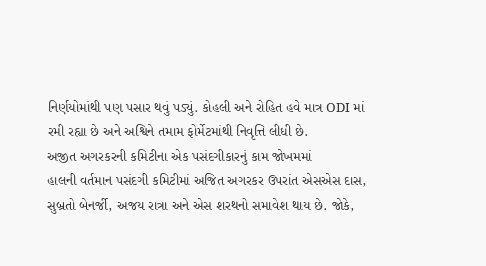નિર્ણયોમાંથી પણ પસાર થવું પડ્યું. કોહલી અને રોહિત હવે માત્ર ODI માં રમી રહ્યા છે અને અશ્વિને તમામ ફોર્મેટમાંથી નિવૃત્તિ લીધી છે.
અજીત અગરકરની કમિટીના એક પસંદગીકારનું કામ જોખમમાં
હાલની વર્તમાન પસંદગી કમિટીમાં અજિત અગરકર ઉપરાંત એસએસ દાસ, સુબ્રતો બેનર્જી, અજય રાત્રા અને એસ શરથનો સમાવેશ થાય છે. જોકે,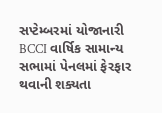સપ્ટેમ્બરમાં યોજાનારી BCCI વાર્ષિક સામાન્ય સભામાં પેનલમાં ફેરફાર થવાની શક્યતા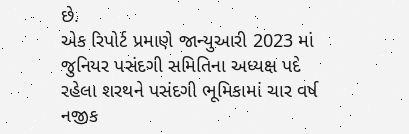છે.
એક રિપોર્ટ પ્રમાણે જાન્યુઆરી 2023 માં જુનિયર પસંદગી સમિતિના અધ્યક્ષ પદે રહેલા શરથને પસંદગી ભૂમિકામાં ચાર વર્ષ નજીક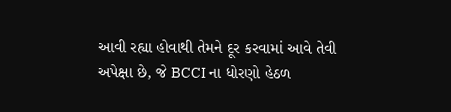આવી રહ્યા હોવાથી તેમને દૂર કરવામાં આવે તેવી અપેક્ષા છે, જે BCCI ના ધોરણો હેઠળ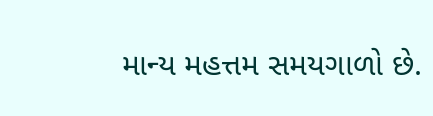માન્ય મહત્તમ સમયગાળો છે.